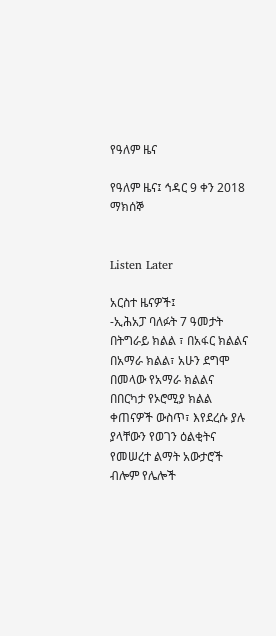የዓለም ዜና

የዓለም ዜና፤ ኅዳር 9 ቀን 2018 ማክሰኞ


Listen Later

አርስተ ዜናዎች፤
-ኢሕአፓ ባለፉት 7 ዓመታት በትግራይ ክልል ፣ በአፋር ክልልና በአማራ ክልል፣ አሁን ደግሞ በመላው የአማራ ክልልና በበርካታ የኦሮሚያ ክልል ቀጠናዎች ውስጥ፣ እየደረሱ ያሉ ያላቸውን የወገን ዕልቂትና የመሠረተ ልማት አውታሮች ብሎም የሌሎች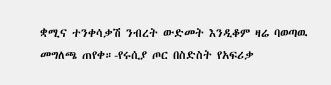ቋሚና ተንቀሳቃሽ ንብረት ውድመት እንዲቆም ዛሬ ባወጣዉ መግለጫ ጠየቀ።-የሩሲያ ጦር በስድስት የአፍሪቃ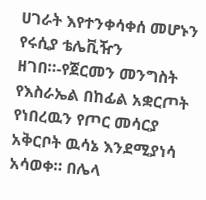ሀገራት እየተንቀሳቀሰ መሆኑን የሩሲያ ቴሌቪዥን ዘገበ።-የጀርመን መንግስት የእስራኤል በከፊል አቋርጦት የነበረዉን የጦር መሳርያ አቅርቦት ዉሳኔ እንደሚያነሳ አሳወቀ። በሌላ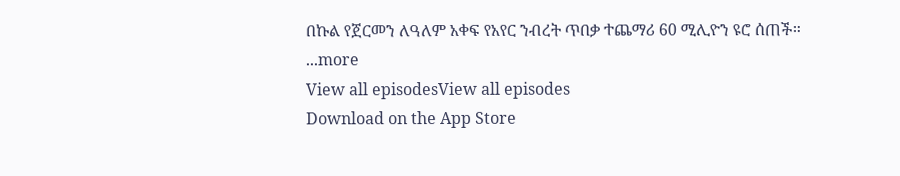በኩል የጀርመን ለዓለም አቀፍ የአየር ንብረት ጥበቃ ተጨማሪ 60 ሚሊዮን ዩሮ ሰጠች።
...more
View all episodesView all episodes
Download on the App Store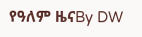የዓለም ዜናBy DW